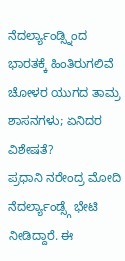ನೆದರ್ಲ್ಯಾಂಡ್ಸ್ನಿಂದ ಭಾರತಕ್ಕೆ ಹಿಂತಿರುಗಲಿವೆ ಚೋಳರ ಯುಗದ ತಾಮ್ರ ಶಾಸನಗಳು; ಏನಿದರ ವಿಶೇಷತೆ?
ಪ್ರಧಾನಿ ನರೇಂದ್ರ ಮೋದಿ ನೆದರ್ಲ್ಯಾಂಡ್ಸ್ಗೆ ಭೇಟಿ ನೀಡಿದ್ದಾರೆ. ಈ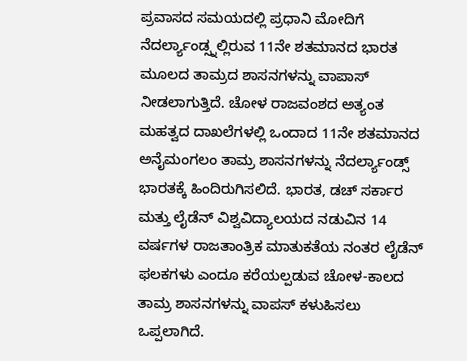ಪ್ರವಾಸದ ಸಮಯದಲ್ಲಿ ಪ್ರಧಾನಿ ಮೋದಿಗೆ ನೆದರ್ಲ್ಯಾಂಡ್ಸ್ನಲ್ಲಿರುವ 11ನೇ ಶತಮಾನದ ಭಾರತ ಮೂಲದ ತಾಮ್ರದ ಶಾಸನಗಳನ್ನು ವಾಪಾಸ್ ನೀಡಲಾಗುತ್ತಿದೆ. ಚೋಳ ರಾಜವಂಶದ ಅತ್ಯಂತ ಮಹತ್ವದ ದಾಖಲೆಗಳಲ್ಲಿ ಒಂದಾದ 11ನೇ ಶತಮಾನದ ಅನೈಮಂಗಲಂ ತಾಮ್ರ ಶಾಸನಗಳನ್ನು ನೆದರ್ಲ್ಯಾಂಡ್ಸ್ ಭಾರತಕ್ಕೆ ಹಿಂದಿರುಗಿಸಲಿದೆ. ಭಾರತ, ಡಚ್ ಸರ್ಕಾರ ಮತ್ತು ಲೈಡೆನ್ ವಿಶ್ವವಿದ್ಯಾಲಯದ ನಡುವಿನ 14 ವರ್ಷಗಳ ರಾಜತಾಂತ್ರಿಕ ಮಾತುಕತೆಯ ನಂತರ ಲೈಡೆನ್ ಫಲಕಗಳು ಎಂದೂ ಕರೆಯಲ್ಪಡುವ ಚೋಳ-ಕಾಲದ ತಾಮ್ರ ಶಾಸನಗಳನ್ನು ವಾಪಸ್ ಕಳುಹಿಸಲು ಒಪ್ಪಲಾಗಿದೆ.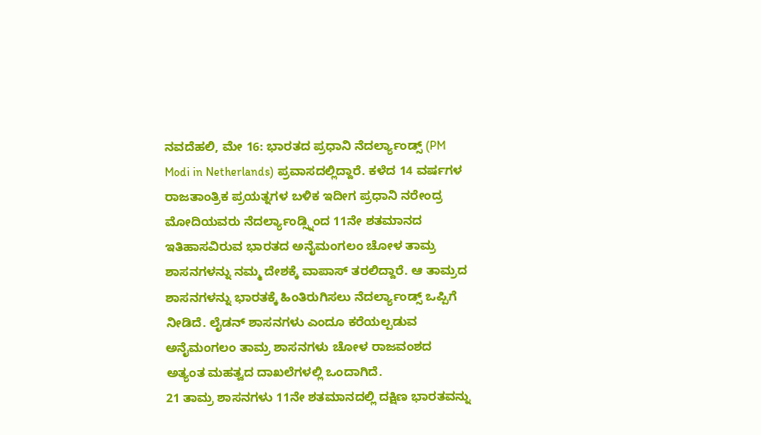ನವದೆಹಲಿ, ಮೇ 16: ಭಾರತದ ಪ್ರಧಾನಿ ನೆದರ್ಲ್ಯಾಂಡ್ಸ್ (PM Modi in Netherlands) ಪ್ರವಾಸದಲ್ಲಿದ್ದಾರೆ. ಕಳೆದ 14 ವರ್ಷಗಳ ರಾಜತಾಂತ್ರಿಕ ಪ್ರಯತ್ನಗಳ ಬಳಿಕ ಇದೀಗ ಪ್ರಧಾನಿ ನರೇಂದ್ರ ಮೋದಿಯವರು ನೆದರ್ಲ್ಯಾಂಡ್ಸ್ನಿಂದ 11ನೇ ಶತಮಾನದ ಇತಿಹಾಸವಿರುವ ಭಾರತದ ಅನೈಮಂಗಲಂ ಚೋಳ ತಾಮ್ರ ಶಾಸನಗಳನ್ನು ನಮ್ಮ ದೇಶಕ್ಕೆ ವಾಪಾಸ್ ತರಲಿದ್ದಾರೆ. ಆ ತಾಮ್ರದ ಶಾಸನಗಳನ್ನು ಭಾರತಕ್ಕೆ ಹಿಂತಿರುಗಿಸಲು ನೆದರ್ಲ್ಯಾಂಡ್ಸ್ ಒಪ್ಪಿಗೆ ನೀಡಿದೆ. ಲೈಡನ್ ಶಾಸನಗಳು ಎಂದೂ ಕರೆಯಲ್ಪಡುವ ಅನೈಮಂಗಲಂ ತಾಮ್ರ ಶಾಸನಗಳು ಚೋಳ ರಾಜವಂಶದ ಅತ್ಯಂತ ಮಹತ್ವದ ದಾಖಲೆಗಳಲ್ಲಿ ಒಂದಾಗಿದೆ.
21 ತಾಮ್ರ ಶಾಸನಗಳು 11ನೇ ಶತಮಾನದಲ್ಲಿ ದಕ್ಷಿಣ ಭಾರತವನ್ನು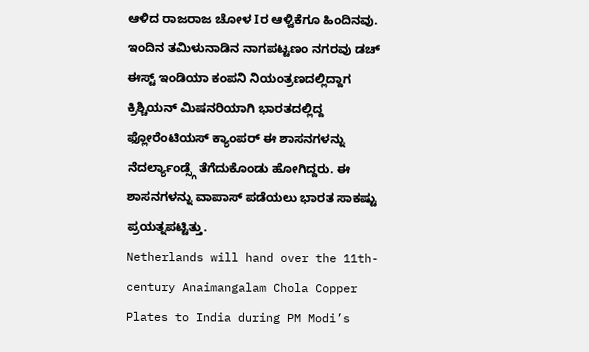ಆಳಿದ ರಾಜರಾಜ ಚೋಳ Iರ ಆಳ್ವಿಕೆಗೂ ಹಿಂದಿನವು. ಇಂದಿನ ತಮಿಳುನಾಡಿನ ನಾಗಪಟ್ಟಣಂ ನಗರವು ಡಚ್ ಈಸ್ಟ್ ಇಂಡಿಯಾ ಕಂಪನಿ ನಿಯಂತ್ರಣದಲ್ಲಿದ್ದಾಗ ಕ್ರಿಶ್ಚಿಯನ್ ಮಿಷನರಿಯಾಗಿ ಭಾರತದಲ್ಲಿದ್ದ ಫ್ಲೋರೆಂಟಿಯಸ್ ಕ್ಯಾಂಪರ್ ಈ ಶಾಸನಗಳನ್ನು ನೆದರ್ಲ್ಯಾಂಡ್ಸ್ಗೆ ತೆಗೆದುಕೊಂಡು ಹೋಗಿದ್ದರು. ಈ ಶಾಸನಗಳನ್ನು ವಾಪಾಸ್ ಪಡೆಯಲು ಭಾರತ ಸಾಕಷ್ಟು ಪ್ರಯತ್ನಪಟ್ಟಿತ್ತು.
Netherlands will hand over the 11th-century Anaimangalam Chola Copper Plates to India during PM Modi’s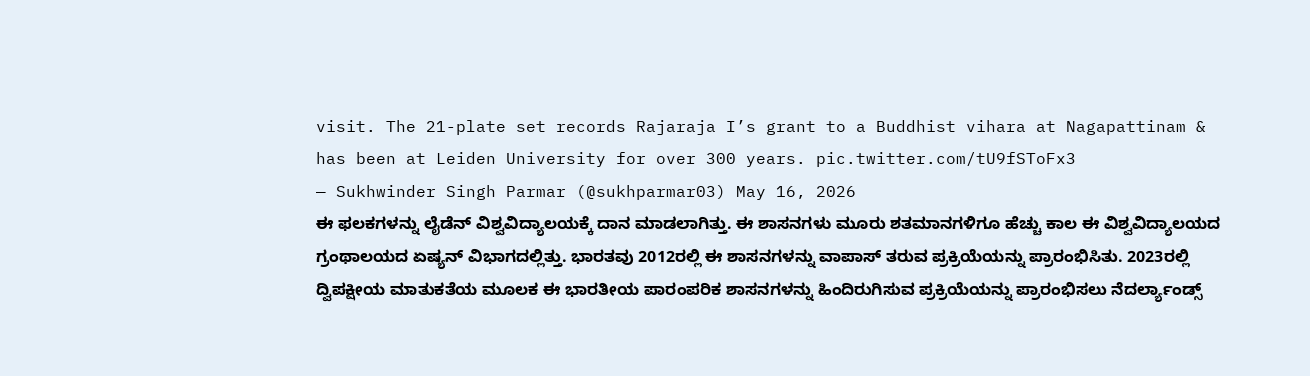visit. The 21-plate set records Rajaraja I’s grant to a Buddhist vihara at Nagapattinam & has been at Leiden University for over 300 years. pic.twitter.com/tU9fSToFx3
— Sukhwinder Singh Parmar (@sukhparmar03) May 16, 2026
ಈ ಫಲಕಗಳನ್ನು ಲೈಡೆನ್ ವಿಶ್ವವಿದ್ಯಾಲಯಕ್ಕೆ ದಾನ ಮಾಡಲಾಗಿತ್ತು. ಈ ಶಾಸನಗಳು ಮೂರು ಶತಮಾನಗಳಿಗೂ ಹೆಚ್ಚು ಕಾಲ ಈ ವಿಶ್ವವಿದ್ಯಾಲಯದ ಗ್ರಂಥಾಲಯದ ಏಷ್ಯನ್ ವಿಭಾಗದಲ್ಲಿತ್ತು. ಭಾರತವು 2012ರಲ್ಲಿ ಈ ಶಾಸನಗಳನ್ನು ವಾಪಾಸ್ ತರುವ ಪ್ರಕ್ರಿಯೆಯನ್ನು ಪ್ರಾರಂಭಿಸಿತು. 2023ರಲ್ಲಿ ದ್ವಿಪಕ್ಷೀಯ ಮಾತುಕತೆಯ ಮೂಲಕ ಈ ಭಾರತೀಯ ಪಾರಂಪರಿಕ ಶಾಸನಗಳನ್ನು ಹಿಂದಿರುಗಿಸುವ ಪ್ರಕ್ರಿಯೆಯನ್ನು ಪ್ರಾರಂಭಿಸಲು ನೆದರ್ಲ್ಯಾಂಡ್ಸ್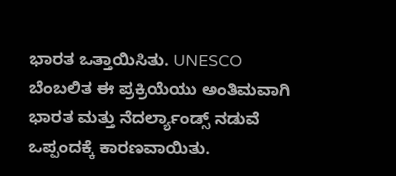ಭಾರತ ಒತ್ತಾಯಿಸಿತು. UNESCO ಬೆಂಬಲಿತ ಈ ಪ್ರಕ್ರಿಯೆಯು ಅಂತಿಮವಾಗಿ ಭಾರತ ಮತ್ತು ನೆದರ್ಲ್ಯಾಂಡ್ಸ್ ನಡುವೆ ಒಪ್ಪಂದಕ್ಕೆ ಕಾರಣವಾಯಿತು.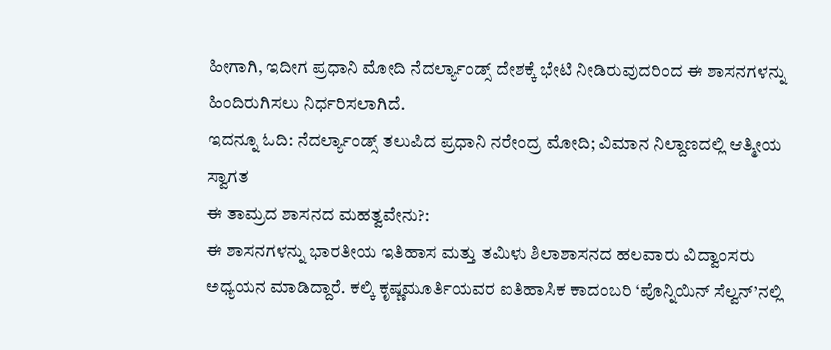ಹೀಗಾಗಿ, ಇದೀಗ ಪ್ರಧಾನಿ ಮೋದಿ ನೆದರ್ಲ್ಯಾಂಡ್ಸ್ ದೇಶಕ್ಕೆ ಭೇಟಿ ನೀಡಿರುವುದರಿಂದ ಈ ಶಾಸನಗಳನ್ನು ಹಿಂದಿರುಗಿಸಲು ನಿರ್ಧರಿಸಲಾಗಿದೆ.
ಇದನ್ನೂ ಓದಿ: ನೆದರ್ಲ್ಯಾಂಡ್ಸ್ ತಲುಪಿದ ಪ್ರಧಾನಿ ನರೇಂದ್ರ ಮೋದಿ; ವಿಮಾನ ನಿಲ್ದಾಣದಲ್ಲಿ ಆತ್ಮೀಯ ಸ್ವಾಗತ
ಈ ತಾಮ್ರದ ಶಾಸನದ ಮಹತ್ವವೇನು?:
ಈ ಶಾಸನಗಳನ್ನು ಭಾರತೀಯ ಇತಿಹಾಸ ಮತ್ತು ತಮಿಳು ಶಿಲಾಶಾಸನದ ಹಲವಾರು ವಿದ್ವಾಂಸರು ಅಧ್ಯಯನ ಮಾಡಿದ್ದಾರೆ. ಕಲ್ಕಿ ಕೃಷ್ಣಮೂರ್ತಿಯವರ ಐತಿಹಾಸಿಕ ಕಾದಂಬರಿ ‘ಪೊನ್ನಿಯಿನ್ ಸೆಲ್ವನ್’ನಲ್ಲಿ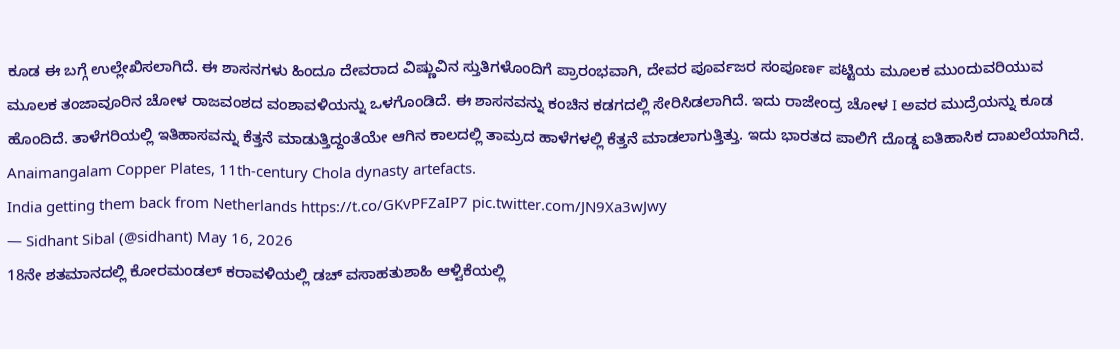ಕೂಡ ಈ ಬಗ್ಗೆ ಉಲ್ಲೇಖಿಸಲಾಗಿದೆ. ಈ ಶಾಸನಗಳು ಹಿಂದೂ ದೇವರಾದ ವಿಷ್ಣುವಿನ ಸ್ತುತಿಗಳೊಂದಿಗೆ ಪ್ರಾರಂಭವಾಗಿ, ದೇವರ ಪೂರ್ವಜರ ಸಂಪೂರ್ಣ ಪಟ್ಟಿಯ ಮೂಲಕ ಮುಂದುವರಿಯುವ ಮೂಲಕ ತಂಜಾವೂರಿನ ಚೋಳ ರಾಜವಂಶದ ವಂಶಾವಳಿಯನ್ನು ಒಳಗೊಂಡಿದೆ. ಈ ಶಾಸನವನ್ನು ಕಂಚಿನ ಕಡಗದಲ್ಲಿ ಸೇರಿಸಿಡಲಾಗಿದೆ. ಇದು ರಾಜೇಂದ್ರ ಚೋಳ I ಅವರ ಮುದ್ರೆಯನ್ನು ಕೂಡ ಹೊಂದಿದೆ. ತಾಳೆಗರಿಯಲ್ಲಿ ಇತಿಹಾಸವನ್ನು ಕೆತ್ತನೆ ಮಾಡುತ್ತಿದ್ದಂತೆಯೇ ಆಗಿನ ಕಾಲದಲ್ಲಿ ತಾಮ್ರದ ಹಾಳೆಗಳಲ್ಲಿ ಕೆತ್ತನೆ ಮಾಡಲಾಗುತ್ತಿತ್ತು. ಇದು ಭಾರತದ ಪಾಲಿಗೆ ದೊಡ್ಡ ಐತಿಹಾಸಿಕ ದಾಖಲೆಯಾಗಿದೆ.
Anaimangalam Copper Plates, 11th-century Chola dynasty artefacts.
India getting them back from Netherlands https://t.co/GKvPFZaIP7 pic.twitter.com/JN9Xa3wJwy
— Sidhant Sibal (@sidhant) May 16, 2026
18ನೇ ಶತಮಾನದಲ್ಲಿ ಕೋರಮಂಡಲ್ ಕರಾವಳಿಯಲ್ಲಿ ಡಚ್ ವಸಾಹತುಶಾಹಿ ಆಳ್ವಿಕೆಯಲ್ಲಿ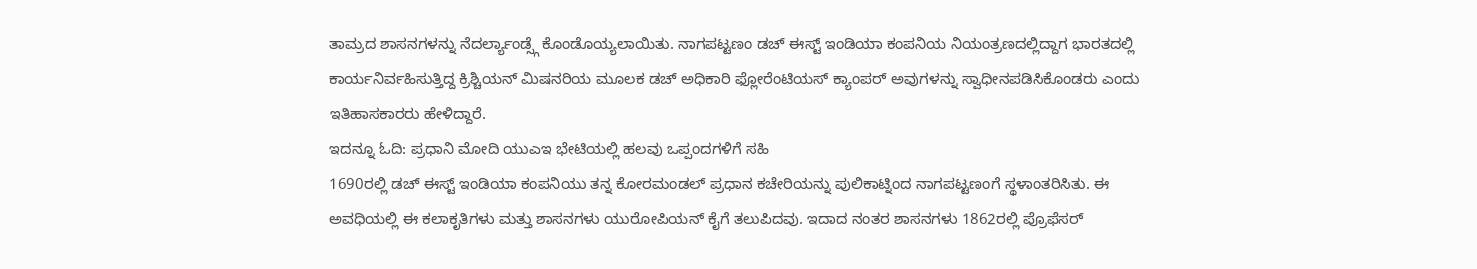ತಾಮ್ರದ ಶಾಸನಗಳನ್ನು ನೆದರ್ಲ್ಯಾಂಡ್ಸ್ಗೆ ಕೊಂಡೊಯ್ಯಲಾಯಿತು. ನಾಗಪಟ್ಟಣಂ ಡಚ್ ಈಸ್ಟ್ ಇಂಡಿಯಾ ಕಂಪನಿಯ ನಿಯಂತ್ರಣದಲ್ಲಿದ್ದಾಗ ಭಾರತದಲ್ಲಿ ಕಾರ್ಯನಿರ್ವಹಿಸುತ್ತಿದ್ದ ಕ್ರಿಶ್ಚಿಯನ್ ಮಿಷನರಿಯ ಮೂಲಕ ಡಚ್ ಅಧಿಕಾರಿ ಫ್ಲೋರೆಂಟಿಯಸ್ ಕ್ಯಾಂಪರ್ ಅವುಗಳನ್ನು ಸ್ವಾಧೀನಪಡಿಸಿಕೊಂಡರು ಎಂದು ಇತಿಹಾಸಕಾರರು ಹೇಳಿದ್ದಾರೆ.
ಇದನ್ನೂ ಓದಿ: ಪ್ರಧಾನಿ ಮೋದಿ ಯುಎಇ ಭೇಟಿಯಲ್ಲಿ ಹಲವು ಒಪ್ಪಂದಗಳಿಗೆ ಸಹಿ
1690ರಲ್ಲಿ ಡಚ್ ಈಸ್ಟ್ ಇಂಡಿಯಾ ಕಂಪನಿಯು ತನ್ನ ಕೋರಮಂಡಲ್ ಪ್ರಧಾನ ಕಚೇರಿಯನ್ನು ಪುಲಿಕಾಟ್ನಿಂದ ನಾಗಪಟ್ಟಣಂಗೆ ಸ್ಥಳಾಂತರಿಸಿತು. ಈ ಅವಧಿಯಲ್ಲಿ ಈ ಕಲಾಕೃತಿಗಳು ಮತ್ತು ಶಾಸನಗಳು ಯುರೋಪಿಯನ್ ಕೈಗೆ ತಲುಪಿದವು. ಇದಾದ ನಂತರ ಶಾಸನಗಳು 1862ರಲ್ಲಿ ಪ್ರೊಫೆಸರ್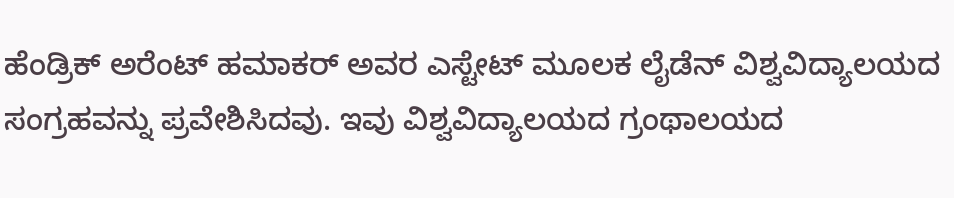ಹೆಂಡ್ರಿಕ್ ಅರೆಂಟ್ ಹಮಾಕರ್ ಅವರ ಎಸ್ಟೇಟ್ ಮೂಲಕ ಲೈಡೆನ್ ವಿಶ್ವವಿದ್ಯಾಲಯದ ಸಂಗ್ರಹವನ್ನು ಪ್ರವೇಶಿಸಿದವು. ಇವು ವಿಶ್ವವಿದ್ಯಾಲಯದ ಗ್ರಂಥಾಲಯದ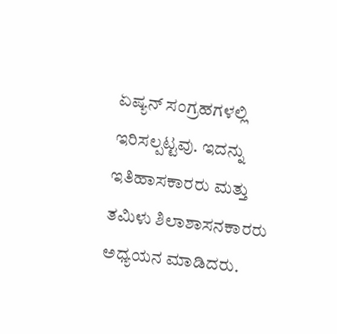ಏಷ್ಯನ್ ಸಂಗ್ರಹಗಳಲ್ಲಿ ಇರಿಸಲ್ಪಟ್ಟವು. ಇದನ್ನು ಇತಿಹಾಸಕಾರರು ಮತ್ತು ತಮಿಳು ಶಿಲಾಶಾಸನಕಾರರು ಅಧ್ಯಯನ ಮಾಡಿದರು.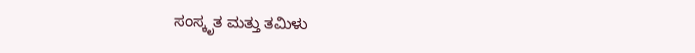ಸಂಸ್ಕೃತ ಮತ್ತು ತಮಿಳು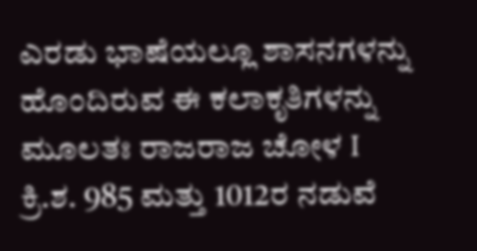ಎರಡು ಭಾಷೆಯಲ್ಲೂ ಶಾಸನಗಳನ್ನು ಹೊಂದಿರುವ ಈ ಕಲಾಕೃತಿಗಳನ್ನು ಮೂಲತಃ ರಾಜರಾಜ ಚೋಳ I ಕ್ರಿ.ಶ. 985 ಮತ್ತು 1012ರ ನಡುವೆ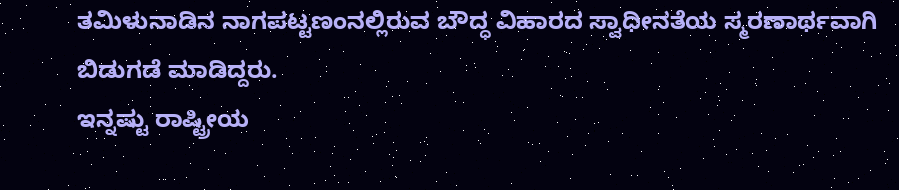ತಮಿಳುನಾಡಿನ ನಾಗಪಟ್ಟಣಂನಲ್ಲಿರುವ ಬೌದ್ಧ ವಿಹಾರದ ಸ್ವಾಧೀನತೆಯ ಸ್ಮರಣಾರ್ಥವಾಗಿ ಬಿಡುಗಡೆ ಮಾಡಿದ್ದರು.
ಇನ್ನಷ್ಟು ರಾಷ್ಟ್ರೀಯ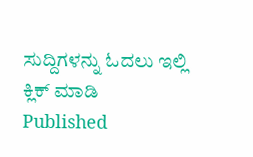ಸುದ್ದಿಗಳನ್ನು ಓದಲು ಇಲ್ಲಿ ಕ್ಲಿಕ್ ಮಾಡಿ
Published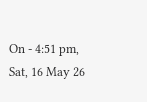On - 4:51 pm, Sat, 16 May 26